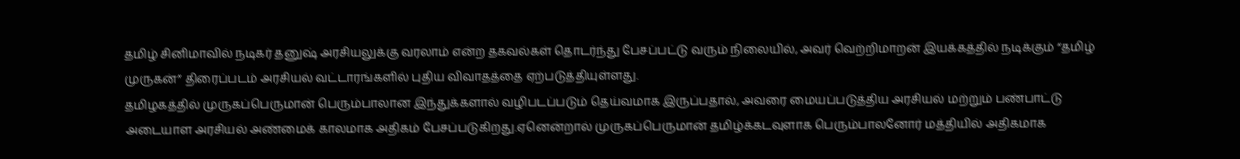தமிழ் சினிமாவில் நடிகர் தனுஷ் அரசியலுக்கு வரலாம் என்ற தகவல்கள் தொடர்ந்து பேசப்பட்டு வரும் நிலையில், அவர் வெற்றிமாறன் இயக்கத்தில் நடிக்கும் “தமிழ் முருகன்” திரைப்படம் அரசியல் வட்டாரங்களில் புதிய விவாதத்தை ஏற்படுத்தியுள்ளது.
தமிழகத்தில் முருகப்பெருமான் பெரும்பாலான இந்துக்களால் வழிபடப்படும் தெய்வமாக இருப்பதால், அவரை மையப்படுத்திய அரசியல் மற்றும் பண்பாட்டு அடையாள அரசியல் அண்மைக் காலமாக அதிகம் பேசப்படுகிறது.ஏனென்றால் முருகப்பெருமான் தமிழ்க்கடவுளாக பெரும்பாலனோர் மத்தியில் அதிகமாக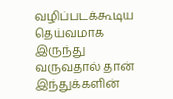வழிப்படக்கூடிய தெய்வமாக இருந்து வருவதால் தான் இந்துக்களின்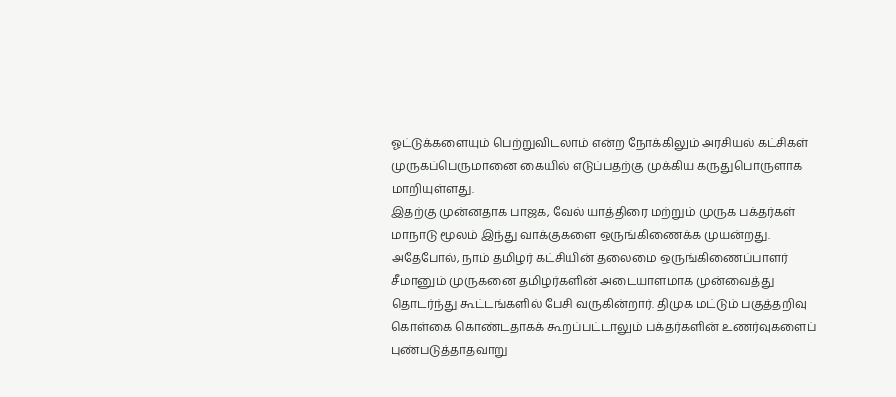ஓட்டுக்களையும் பெற்றுவிடலாம் என்ற நோக்கிலும் அரசியல் கட்சிகள் முருகப்பெருமானை கையில் எடுப்பதற்கு முக்கிய கருதுபொருளாக மாறியுள்ளது.
இதற்கு முன்னதாக பாஜக, வேல் யாத்திரை மற்றும் முருக பக்தர்கள் மாநாடு மூலம் இந்து வாக்குகளை ஒருங்கிணைக்க முயன்றது. அதேபோல், நாம் தமிழர் கட்சியின் தலைமை ஒருங்கிணைப்பாளர் சீமானும் முருகனை தமிழர்களின் அடையாளமாக முன்வைத்து தொடர்ந்து கூட்டங்களில் பேசி வருகின்றார். திமுக மட்டும் பகுத்தறிவு கொள்கை கொண்டதாகக் கூறப்பட்டாலும் பக்தர்களின் உணர்வுகளைப் புண்படுத்தாதவாறு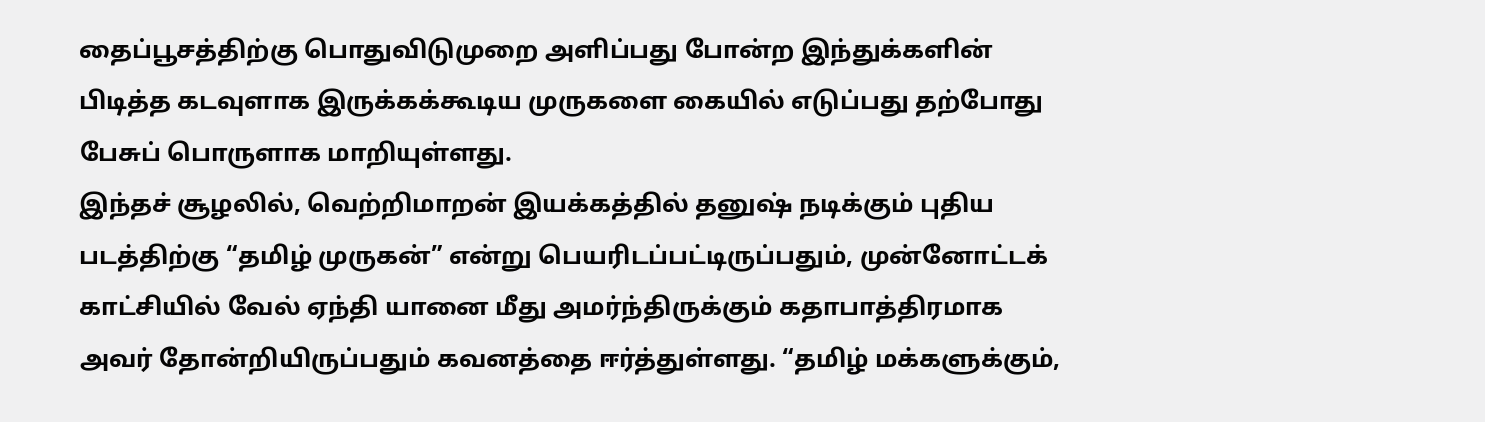தைப்பூசத்திற்கு பொதுவிடுமுறை அளிப்பது போன்ற இந்துக்களின் பிடித்த கடவுளாக இருக்கக்கூடிய முருகளை கையில் எடுப்பது தற்போது பேசுப் பொருளாக மாறியுள்ளது.
இந்தச் சூழலில், வெற்றிமாறன் இயக்கத்தில் தனுஷ் நடிக்கும் புதிய படத்திற்கு “தமிழ் முருகன்” என்று பெயரிடப்பட்டிருப்பதும், முன்னோட்டக் காட்சியில் வேல் ஏந்தி யானை மீது அமர்ந்திருக்கும் கதாபாத்திரமாக அவர் தோன்றியிருப்பதும் கவனத்தை ஈர்த்துள்ளது. “தமிழ் மக்களுக்கும்,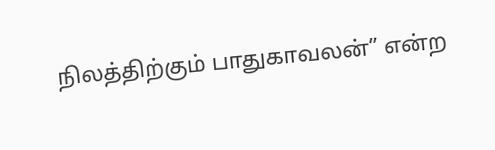நிலத்திற்கும் பாதுகாவலன்” என்ற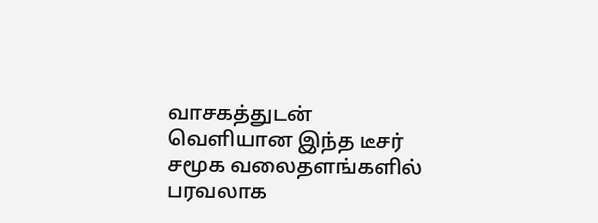வாசகத்துடன் வெளியான இந்த டீசர் சமூக வலைதளங்களில் பரவலாக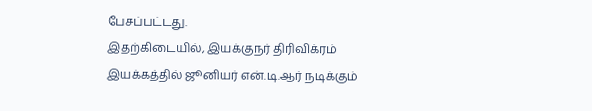பேசப்பட்டது.
இதற்கிடையில், இயக்குநர் திரிவிக்ரம் இயக்கத்தில் ஜூனியர் என்.டி.ஆர் நடிக்கும்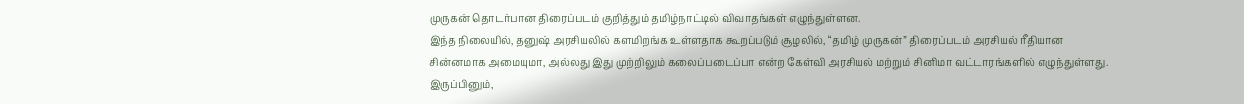முருகன் தொடர்பான திரைப்படம் குறித்தும் தமிழ்நாட்டில் விவாதங்கள் எழுந்துள்ளன.
இந்த நிலையில், தனுஷ் அரசியலில் களமிறங்க உள்ளதாக கூறப்படும் சூழலில், “தமிழ் முருகன்” திரைப்படம் அரசியல் ரீதியான சின்னமாக அமையுமா, அல்லது இது முற்றிலும் கலைப்படைப்பா என்ற கேள்வி அரசியல் மற்றும் சினிமா வட்டாரங்களில் எழுந்துள்ளது. இருப்பினும்,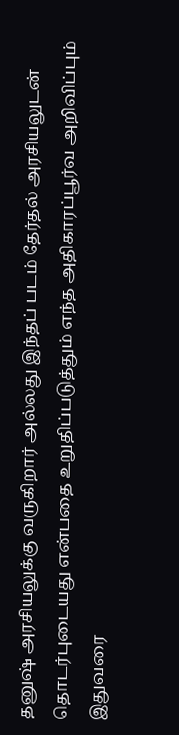தனுஷ் அரசியலுக்கு வருகிறார் அல்லது இந்தப் படம் தேர்தல் அரசியலுடன் தொடர்புடையது என்பதை உறுதிப்படுத்தும் எந்த அதிகாரப்பூர்வ அறிவிப்பும் இதுவரை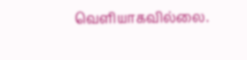வெளியாகவில்லை.